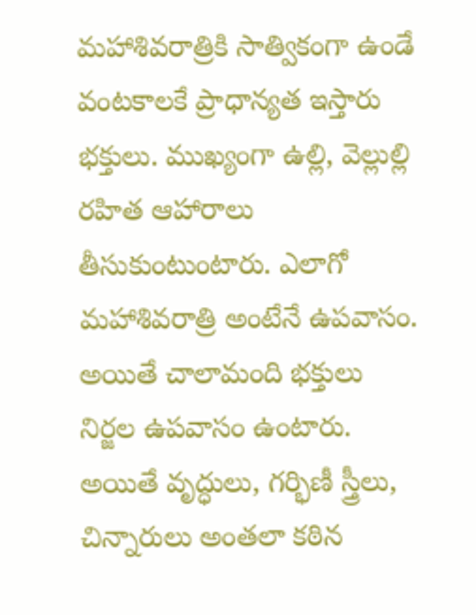మహాశివరాత్రికి సాత్వికంగా ఉండే వంటకాలకే ప్రాధాన్యత ఇస్తారు భక్తులు. ముఖ్యంగా ఉల్లి, వెల్లుల్లి రహిత ఆహారాలు తీసుకుంటుంటారు. ఎలాగో మహాశివరాత్రి అంటేనే ఉపవాసం. అయితే చాలామంది భక్తులు నిర్జల ఉపవాసం ఉంటారు. అయితే వృద్ధులు, గర్భిణీ స్త్రీలు, చిన్నారులు అంతలా కఠిన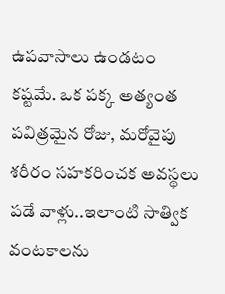ఉపవాసాలు ఉండటం కష్టమే. ఒక పక్క అత్యంత పవిత్రమైన రోజు, మరోవైపు శరీరం సహకరించక అవస్థలు పడే వాళ్లు..ఇలాంటి సాత్విక వంటకాలను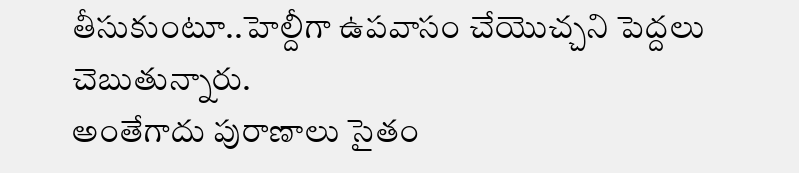తీసుకుంటూ..హెల్దీగా ఉపవాసం చేయొచ్చని పెద్దలు చెబుతున్నారు.
అంతేగాదు పురాణాలు సైతం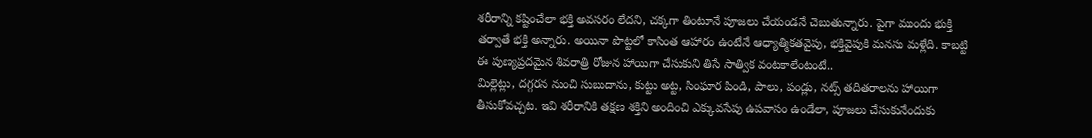శరీరాన్ని కష్టించేలా భక్తి అవసరం లేదని, చక్కగా తింటూనే పూజలు చేయండనే చెబుతున్నారు. పైగా ముందు భుక్తి తర్వాతే భక్తి అన్నారు. అయినా పొట్టలో కాసింత ఆహారం ఉంటేనే ఆధ్యాత్మికతవైపు, భక్తివైపుకి మనసు మళ్లేది. కాబట్టి ఈ పుణ్యప్రదమైన శివరాత్రి రోజున హాయిగా చేసుకుని తిసే సాత్విక వంటకాలేంటంటే..
మిల్లెట్లు, దగ్గరన నుంచి సుబుదాను, కుట్టు అట్ట, సింఘార పిండి, పాలు, పండ్లు, నట్స్ తదితరాలను హాయిగా తీసుకోవచ్చట. ఇవి శరీరానికి తక్షణ శక్తిని అందించి ఎక్కువసేపు ఉపవాసం ఉండేలా, పూజలు చేసుకునేందుకు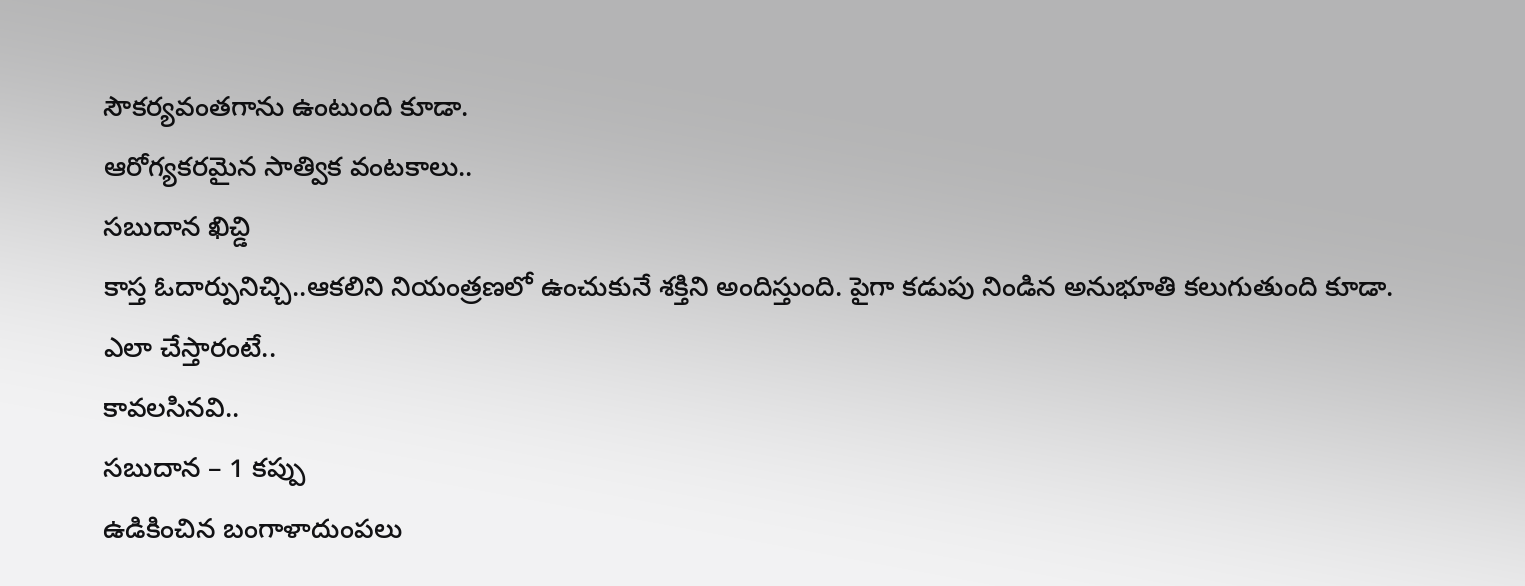సౌకర్యవంతగాను ఉంటుంది కూడా.
ఆరోగ్యకరమైన సాత్విక వంటకాలు..
సబుదాన ఖిచ్డి
కాస్త ఓదార్పునిచ్చి..ఆకలిని నియంత్రణలో ఉంచుకునే శక్తిని అందిస్తుంది. పైగా కడుపు నిండిన అనుభూతి కలుగుతుంది కూడా. ఎలా చేస్తారంటే..
కావలసినవి..
సబుదాన – 1 కప్పు
ఉడికించిన బంగాళాదుంపలు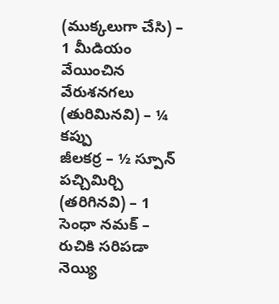(ముక్కలుగా చేసి) – 1 మీడియం
వేయించిన వేరుశనగలు (తురిమినవి) – ¼ కప్పు
జీలకర్ర – ½ స్పూన్
పచ్చిమిర్చి (తరిగినవి) – 1
సెంధా నమక్ – రుచికి సరిపడా
నెయ్యి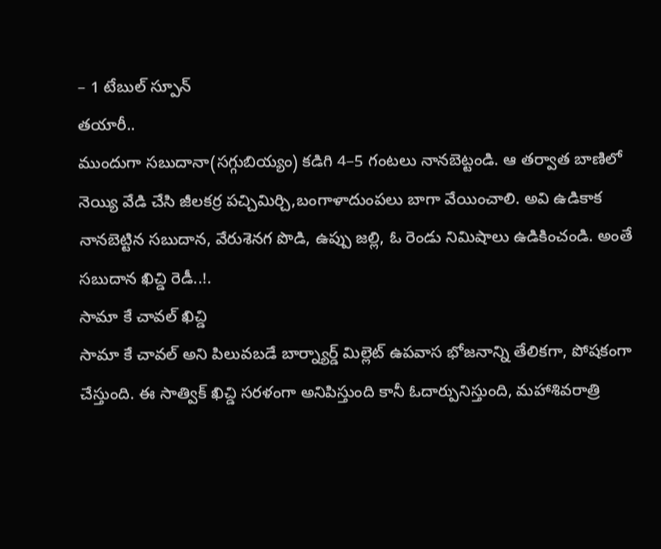– 1 టేబుల్ స్పూన్
తయారీ..
ముందుగా సబుదానా(సగ్గుబియ్యం) కడిగి 4–5 గంటలు నానబెట్టండి. ఆ తర్వాత బాణిలో నెయ్యి వేడి చేసి జీలకర్ర పచ్చిమిర్చి,బంగాళాదుంపలు బాగా వేయించాలి. అవి ఉడికాక నానబెట్టిన సబుదాన, వేరుశెనగ పొడి, ఉప్పు జల్లి, ఓ రెండు నిమిషాలు ఉడికించండి. అంతే సబుదాన ఖిచ్డి రెడీ..!.
సామా కే చావల్ ఖిచ్డి
సామా కే చావల్ అని పిలువబడే బార్న్యార్డ్ మిల్లెట్ ఉపవాస భోజనాన్ని తేలికగా, పోషకంగా చేస్తుంది. ఈ సాత్విక్ ఖిచ్డి సరళంగా అనిపిస్తుంది కానీ ఓదార్పునిస్తుంది, మహాశివరాత్రి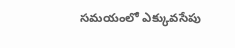సమయంలో ఎక్కువసేపు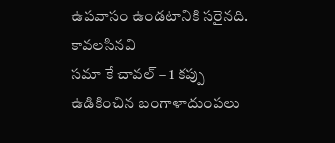ఉపవాసం ఉండటానికి సరైనది.
కావలసినవి
సమా కే చావల్ – 1 కప్పు
ఉడికించిన బంగాళాదుంపలు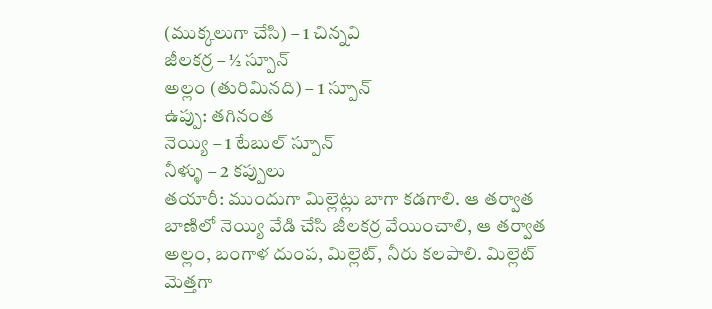(ముక్కలుగా చేసి) – 1 చిన్నవి
జీలకర్ర – ½ స్పూన్
అల్లం (తురిమినది) – 1 స్పూన్
ఉప్పు: తగినంత
నెయ్యి – 1 టేబుల్ స్పూన్
నీళ్ళు – 2 కప్పులు
తయారీ: ముందుగా మిల్లెట్లు బాగా కడగాలి. ఆ తర్వాత బాణిలో నెయ్యి వేడి చేసి జీలకర్ర వేయించాలి, ఆ తర్వాత అల్లం, బంగాళ దుంప, మిల్లెట్, నీరు కలపాలి. మిల్లెట్ మెత్తగా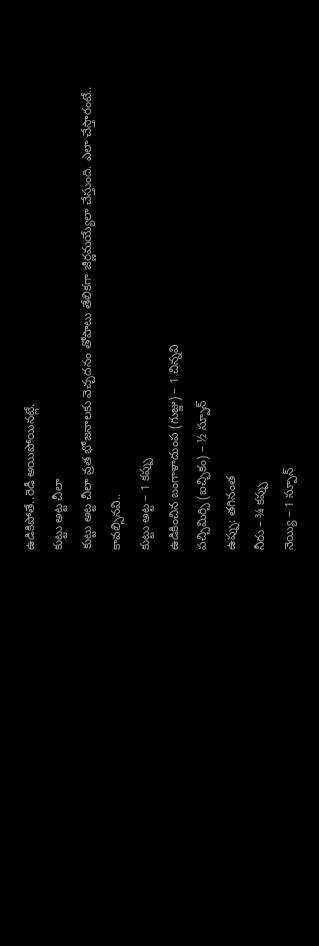ఉడికిపోతే..రెడీ అయిపోయినట్లే.
కుట్టు అట్ట చీలా
కుట్టు అట్ట చీలా వ్రత భోజనాలకు వెచ్చదనం తోపాటు తేలికగా జీర్ణమయ్యేలా చేస్తుంది. ఎలా చేస్తారంటే..
కావల్సినవి..
కుట్టు అట్ట – 1 కప్పు
ఉడికించిన బంగాళాదుంప (గుజ్జు) – 1 చిన్నవి
పచ్చిమిర్చి (ఐచ్ఛికం) – ½ స్పూన్
ఉప్పు: తగినంత
నీరు – ¾ కప్పు
నెయ్యి – 1 స్పూన్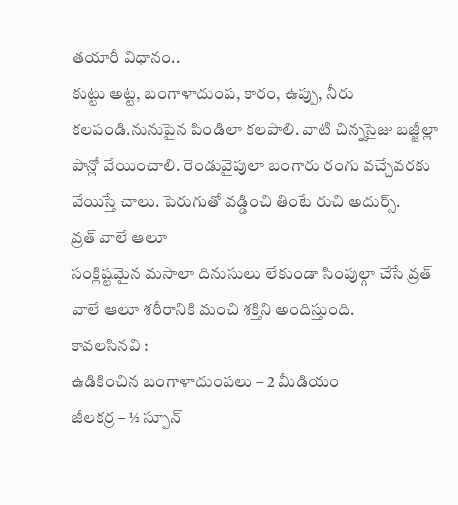తయారీ విధానం..
కుట్టు అట్ట, బంగాళాదుంప, కారం, ఉప్పు, నీరు కలపండి.నునుపైన పిండిలా కలపాలి. వాటి చిన్నసైజు బజ్జీల్లా పాన్లో వేయించాలి. రెండువైపులా బంగారు రంగు వచ్చేవరకు వేయిస్తే చాలు. పెరుగుతో వడ్డించి తింటే రుచి అదుర్స్.
వ్రత్ వాలే ఆలూ
సంక్లిష్టమైన మసాలా దినుసులు లేకుండా సింపుల్గా చేసే వ్రత్ వాలే ఆలూ శరీరానికి మంచి శక్తిని అందిస్తుంది.
కావలసినవి :
ఉడికించిన బంగాళాదుంపలు – 2 మీడియం
జీలకర్ర – ½ స్పూన్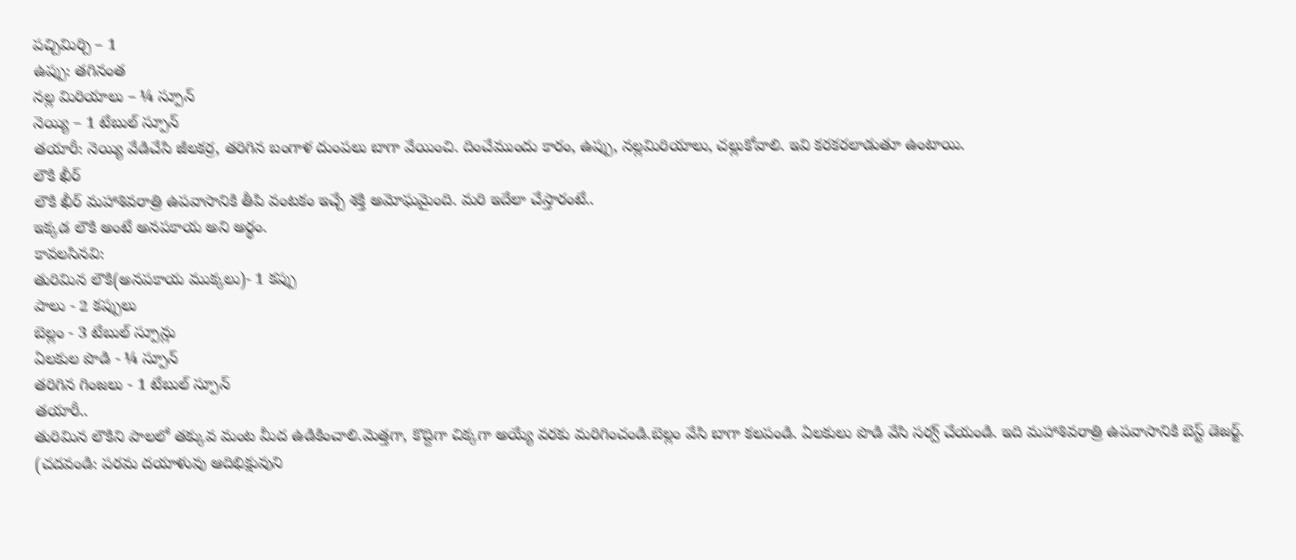పచ్చిమిర్చి – 1
ఉప్పు: తగినంత
నల్ల మిరియాలు – ¼ స్పూన్
నెయ్యి – 1 టేబుల్ స్పూన్
తయారీ: నెయ్యి వేడిచేసి జీలకర్ర, తరిగిన బంగాళ దుంపలు బాగా వేయించి. దించేముందు కారం, ఉప్పు, నల్లమిరియాలు, చల్లుకోవాలి. ఇవి కరకరలాడుతూ ఉంటాయి.
లౌకి ఖీర్
లౌకి ఖీర్ మహాశివరాత్రి ఉపవాసానికి తీపి వంటకం ఇచ్చే శక్తి అమోఘమైంది. మరి ఇదేలా చేస్తారంటే..
ఇక్కడ లౌకి అంటే అనపకాయ అని అర్థం.
కావలసినవి:
తురిమిన లౌకి(అనపకాయ ముక్కలు)- 1 కప్పు
పాలు - 2 కప్పులు
బెల్లం - 3 టేబుల్ స్పూన్లు
ఏలకుల పొడి - ¼ స్పూన్
తరిగిన గింజలు - 1 టేబుల్ స్పూన్
తయారీ..
తురిమిన లౌకిని పాలలో తక్కువ మంట మీద ఉడికించాలి.మెత్తగా, కొద్దిగా చిక్కగా అయ్యే వరకు మరిగించండి.బెల్లం వేసి బాగా కలపండి. ఏలకులు పొడి వేసి సర్వ్ చేయండి. ఇది మహాశివరాత్రి ఉపవాసానికి బెస్ట్ డెజర్జ్.
(చదవండి: పరమ దయాళువు ఆదిభిక్షువుని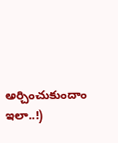అర్చించుకుందాం ఇలా..!)